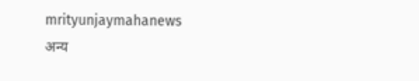mrityunjaymahanews
अन्य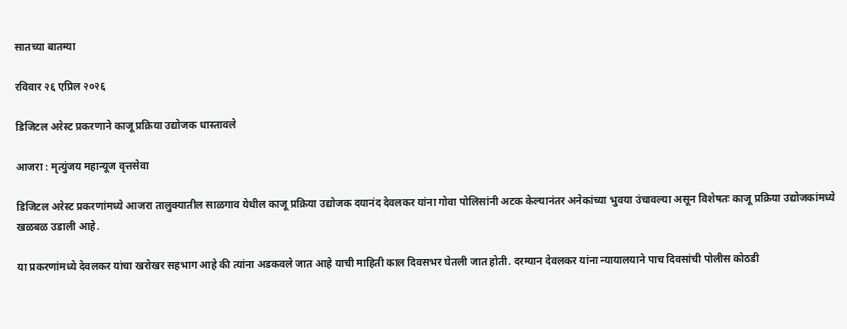सातच्या बातम्या

रविवार २६ एप्रिल २०२६

डिजिटल अरेस्ट प्रकरणाने काजू प्रक्रिया उद्योजक धास्तावले

आजरा : मृत्युंजय महान्यूज वृत्तसेवा

डिजिटल अरेस्ट प्रकरणांमध्ये आजरा तालुक्यातील साळगाव येथील काजू प्रक्रिया उद्योजक दयानंद देवलकर यांना गोवा पोलिसांनी अटक केल्यानंतर अनेकांच्या भुवया उंचावल्या असून विशेषतः काजू प्रक्रिया उद्योजकांमध्ये खळबळ उडाली आहे.

या प्रकरणांमध्ये देवलकर यांचा खरोखर सहभाग आहे की त्यांना अडकवले जात आहे याची माहिती काल दिवसभर घेतली जात होती. दरम्यान देवलकर यांना न्यायालयाने पाच दिवसांची पोलीस कोठडी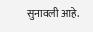सुनावली आहे.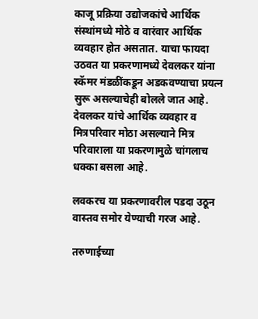काजू प्रक्रिया उद्योजकांचे आर्थिक संस्थांमध्ये मोठे व वारंवार आर्थिक व्यवहार होत असतात. याचा फायदा उठवत या प्रकरणामध्ये देवलकर यांना स्कॅमर मंडळींकडून अडकवण्याचा प्रयत्न सुरू असल्याचेही बोलले जात आहे. देवलकर यांचे आर्थिक व्यवहार व मित्रपरिवार मोठा असल्याने मित्र परिवाराला या प्रकरणामुळे चांगलाच धक्का बसला आहे.

लवकरच या प्रकरणावरील पडदा उठून वास्तव समोर येण्याची गरज आहे.

तरुणाईच्या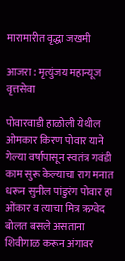मारामारीत वृद्धा जखमी

आजरा : मृत्युंजय महान्यूज वृत्तसेवा

पोवारवाडी हाळोली येथील ओमकार किरण पोवार याने गेल्या वर्षापासून स्वतंत्र गवंडी काम सुरू केल्याचा राग मनात धरून सुनील पांडुरंग पोवार हा ओंकार व त्याचा मित्र ऋग्वेद बोलत बसले असताना शिवीगाळ करून अंगावर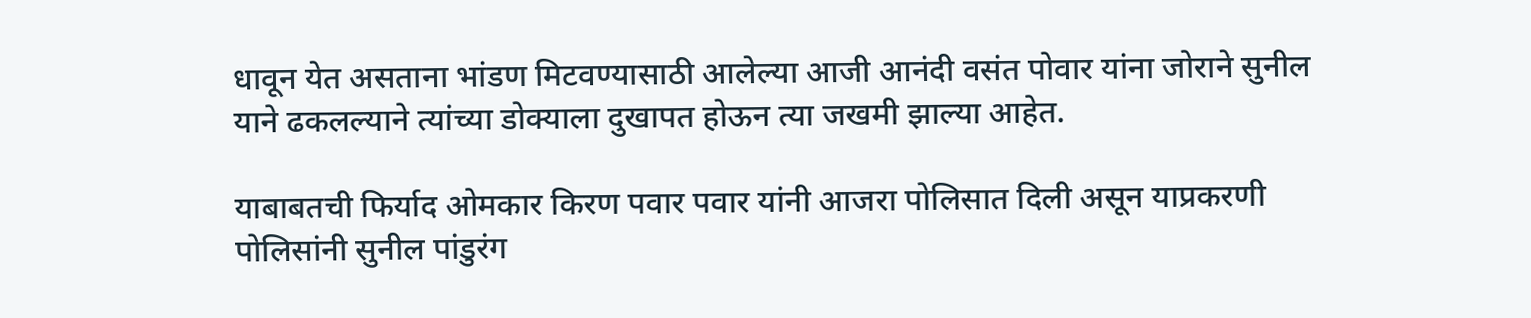धावून येत असताना भांडण मिटवण्यासाठी आलेल्या आजी आनंदी वसंत पोवार यांना जोराने सुनील याने ढकलल्याने त्यांच्या डोक्याला दुखापत होऊन त्या जखमी झाल्या आहेत.

याबाबतची फिर्याद ओमकार किरण पवार पवार यांनी आजरा पोलिसात दिली असून याप्रकरणी पोलिसांनी सुनील पांडुरंग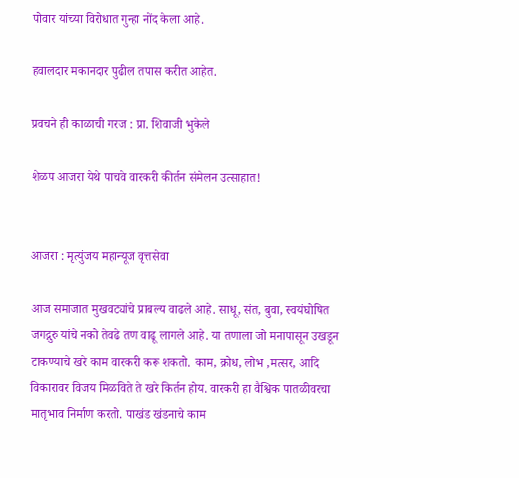पोवार यांच्या विरोधात गुन्हा नोंद केला आहे.

हवालदार मकानदार पुढील तपास करीत आहेत.

प्रवचने ही काळाची गरज : प्रा. शिवाजी भुकेले

शेळप आजरा येथे पाचवे वारकरी कीर्तन संमेलन उत्साहात!


आजरा : मृत्युंजय महान्यूज वृत्तसेवा

आज समाजात मुखवट्यांचे प्राबल्य वाढले आहे. साधू, संत, बुवा, स्वयंघोषित जगद्गुरु यांचे नको तेवढे तण वाढू लागले आहे. या तणाला जो मनापासून उखडून टाकण्याचे खरे काम वारकरी करू शकतो. काम, क्रोध, लोभ ,मत्सर, आदि विकारावर विजय मिळविते ते खरे किर्तन होय. वारकरी हा वैश्विक पातळीवरचा मातृभाव निर्माण करतो. पाखंड खंडनाचे काम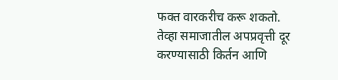फक्त वारकरीच करू शकतो. तेव्हा समाजातील अपप्रवृत्ती दूर करण्यासाठी किर्तन आणि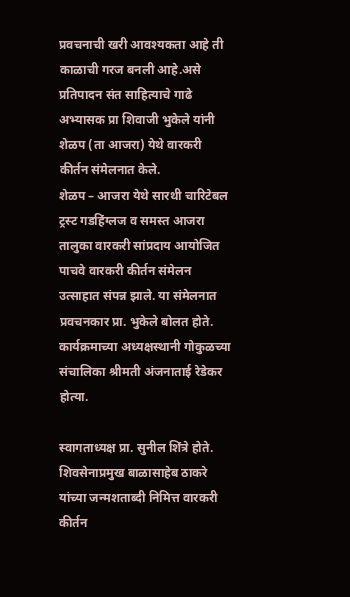प्रवचनाची खरी आवश्यकता आहे ती काळाची गरज बनली आहे.असे प्रतिपादन संत साहित्याचे गाढे अभ्यासक प्रा शिवाजी भुकेले यांनी शेळप (ता आजरा) येथे वारकरी कीर्तन संमेलनात केले.
शेळप – आजरा येथे सारथी चारिटेबल ट्रस्ट गडहिंग्लज व समस्त आजरा तालुका वारकरी सांप्रदाय आयोजित पाचवे वारकरी कीर्तन संमेलन उत्साहात संपन्न झाले. या संमेलनात प्रवचनकार प्रा. भुकेले बोलत होते. कार्यक्रमाच्या अध्यक्षस्थानी गोकुळच्या संचालिका श्रीमती अंजनाताई रेडेकर होत्या.

स्वागताध्यक्ष प्रा. सुनील शिंत्रे होते. शिवसेनाप्रमुख बाळासाहेब ठाकरे यांच्या जन्मशताब्दी निमित्त वारकरी कीर्तन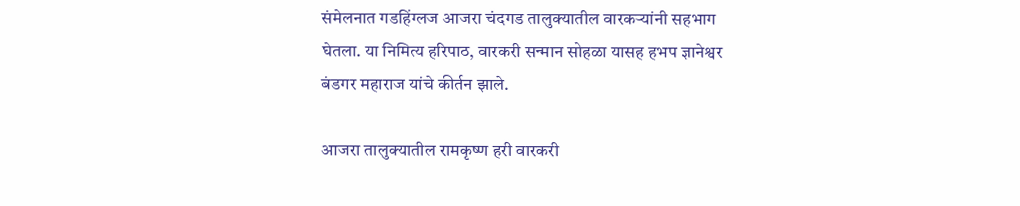संमेलनात गडहिंग्लज आजरा चंदगड तालुक्यातील वारकऱ्यांनी सहभाग घेतला. या निमित्य हरिपाठ, वारकरी सन्मान सोहळा यासह हभप ज्ञानेश्वर बंडगर महाराज यांचे कीर्तन झाले.

आजरा तालुक्यातील रामकृष्ण हरी वारकरी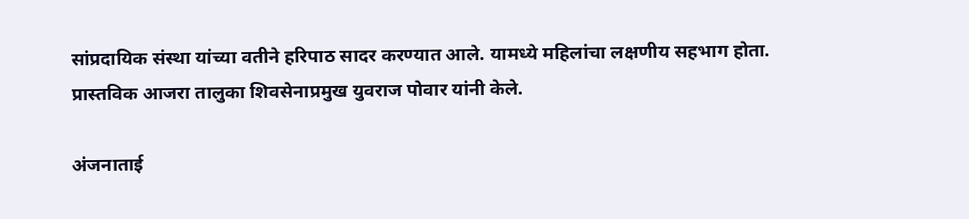सांप्रदायिक संस्था यांच्या वतीने हरिपाठ सादर करण्यात आले. यामध्ये महिलांचा लक्षणीय सहभाग होता.
प्रास्तविक आजरा तालुका शिवसेनाप्रमुख युवराज पोवार यांनी केले.

अंजनाताई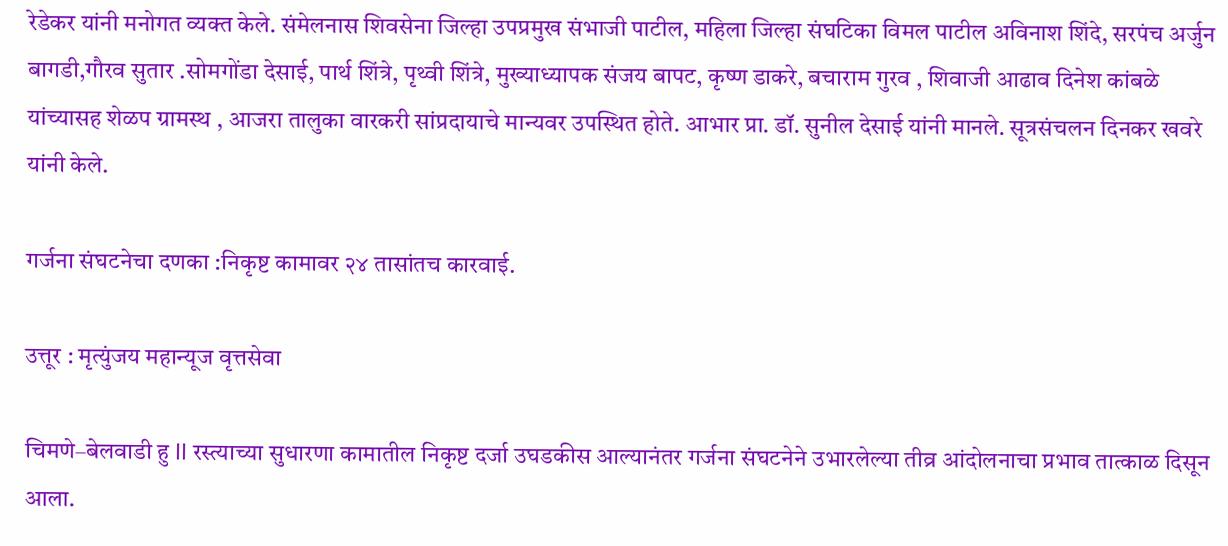रेडेकर यांनी मनोगत व्यक्त केले. संमेलनास शिवसेना जिल्हा उपप्रमुख संभाजी पाटील, महिला जिल्हा संघटिका विमल पाटील अविनाश शिंदे, सरपंच अर्जुन बागडी,गौरव सुतार .सोमगोंडा देसाई, पार्थ शिंत्रे, पृथ्वी शिंत्रे, मुख्याध्यापक संजय बापट, कृष्ण डाकरे, बचाराम गुरव , शिवाजी आढाव दिनेश कांबळे यांच्यासह शेळप ग्रामस्थ , आजरा तालुका वारकरी सांप्रदायाचे मान्यवर उपस्थित होते. आभार प्रा. डॉ. सुनील देसाई यांनी मानले. सूत्रसंचलन दिनकर खवरे यांनी केले.

गर्जना संघटनेचा दणका :निकृष्ट कामावर २४ तासांतच कारवाई.

उत्तूर : मृत्युंजय महान्यूज वृत्तसेवा

चिमणे–बेलवाडी हु ll रस्त्याच्या सुधारणा कामातील निकृष्ट दर्जा उघडकीस आल्यानंतर गर्जना संघटनेने उभारलेल्या तीव्र आंदोलनाचा प्रभाव तात्काळ दिसून आला.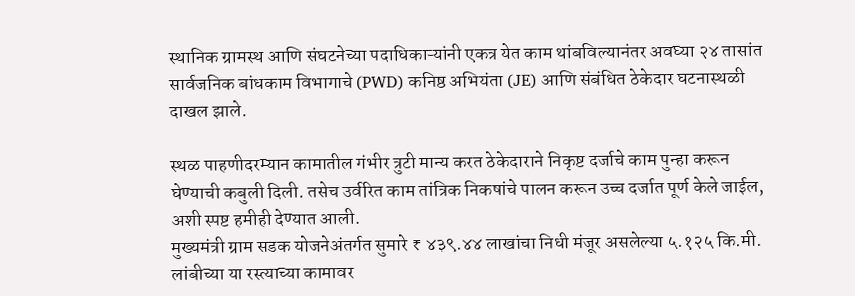स्थानिक ग्रामस्थ आणि संघटनेच्या पदाधिकाऱ्यांनी एकत्र येत काम थांबविल्यानंतर अवघ्या २४ तासांत सार्वजनिक बांधकाम विभागाचे (PWD) कनिष्ठ अभियंता (JE) आणि संबंधित ठेकेदार घटनास्थळी दाखल झाले.

स्थळ पाहणीदरम्यान कामातील गंभीर त्रुटी मान्य करत ठेकेदाराने निकृष्ट दर्जाचे काम पुन्हा करून घेण्याची कबुली दिली. तसेच उर्वरित काम तांत्रिक निकषांचे पालन करून उच्च दर्जात पूर्ण केले जाईल, अशी स्पष्ट हमीही देण्यात आली.
मुख्यमंत्री ग्राम सडक योजनेअंतर्गत सुमारे ₹ ४३९.४४ लाखांचा निधी मंजूर असलेल्या ५.१२५ कि.मी. लांबीच्या या रस्त्याच्या कामावर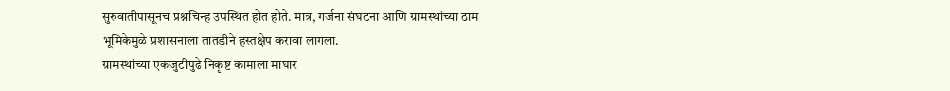सुरुवातीपासूनच प्रश्नचिन्ह उपस्थित होत होते. मात्र, गर्जना संघटना आणि ग्रामस्थांच्या ठाम भूमिकेमुळे प्रशासनाला तातडीने हस्तक्षेप करावा लागला.
ग्रामस्थांच्या एकजुटीपुढे निकृष्ट कामाला माघार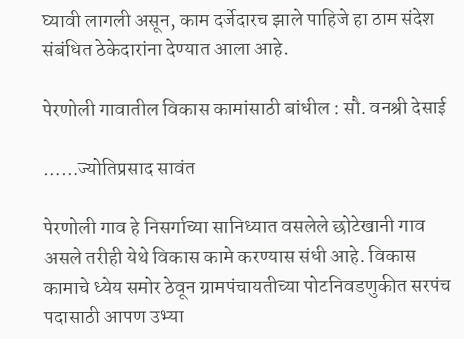घ्यावी लागली असून, काम दर्जेदारच झाले पाहिजे हा ठाम संदेश संबंधित ठेकेदारांना देण्यात आला आहे.

पेरणोली गावातील विकास कामांसाठी बांधील : सौ. वनश्री देसाई

……ज्योतिप्रसाद सावंत

पेरणोली गाव हे निसर्गाच्या सानिध्यात वसलेले छोटेखानी गाव असले तरीही येथे विकास कामे करण्यास संधी आहे. विकास कामाचे ध्येय समोर ठेवून ग्रामपंचायतीच्या पोटनिवडणुकीत सरपंच पदासाठी आपण उभ्या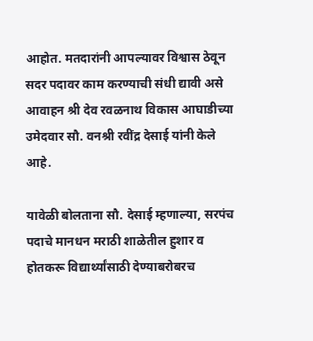आहोत. मतदारांनी आपल्यावर विश्वास ठेवून सदर पदावर काम करण्याची संधी द्यावी असे आवाहन श्री देव रवळनाथ विकास आघाडीच्या उमेदवार सौ. वनश्री रवींद्र देसाई यांनी केले आहे.

यावेळी बोलताना सौ. देसाई म्हणाल्या, सरपंच पदाचे मानधन मराठी शाळेतील हुशार व होतकरू विद्यार्थ्यांसाठी देण्याबरोबरच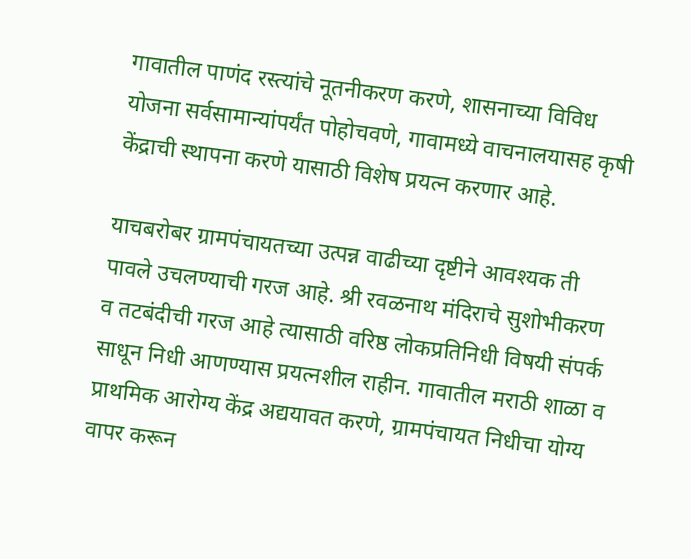गावातील पाणंद रस्त्यांचे नूतनीकरण करणे, शासनाच्या विविध योजना सर्वसामान्यांपर्यंत पोहोचवणे, गावामध्ये वाचनालयासह कृषी केंद्राची स्थापना करणे यासाठी विशेष प्रयत्न करणार आहे.

याचबरोबर ग्रामपंचायतच्या उत्पन्न वाढीच्या दृष्टीने आवश्यक ती पावले उचलण्याची गरज आहे. श्री रवळनाथ मंदिराचे सुशोभीकरण व तटबंदीची गरज आहे त्यासाठी वरिष्ठ लोकप्रतिनिधी विषयी संपर्क साधून निधी आणण्यास प्रयत्नशील राहीन. गावातील मराठी शाळा व प्राथमिक आरोग्य केंद्र अद्ययावत करणे, ग्रामपंचायत निधीचा योग्य वापर करून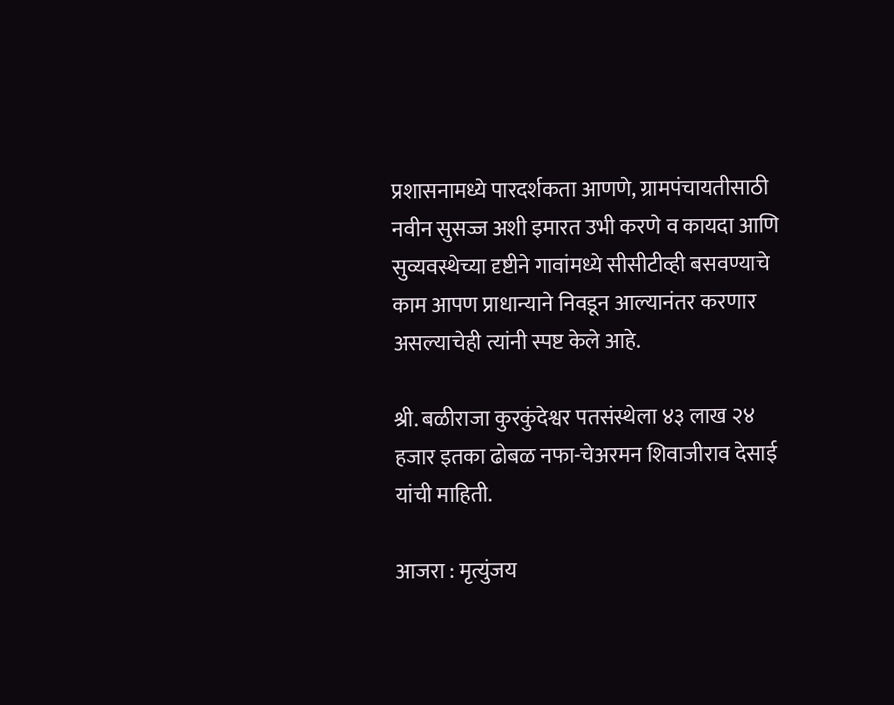प्रशासनामध्ये पारदर्शकता आणणे, ग्रामपंचायतीसाठी नवीन सुसज्ज अशी इमारत उभी करणे व कायदा आणि सुव्यवस्थेच्या दृष्टीने गावांमध्ये सीसीटीव्ही बसवण्याचे काम आपण प्राधान्याने निवडून आल्यानंतर करणार असल्याचेही त्यांनी स्पष्ट केले आहे.

श्री. बळीराजा कुरकुंदेश्वर पतसंस्थेला ४३ लाख २४ हजार इतका ढोबळ नफा-चेअरमन शिवाजीराव देसाई यांची माहिती.

आजरा : मृत्युंजय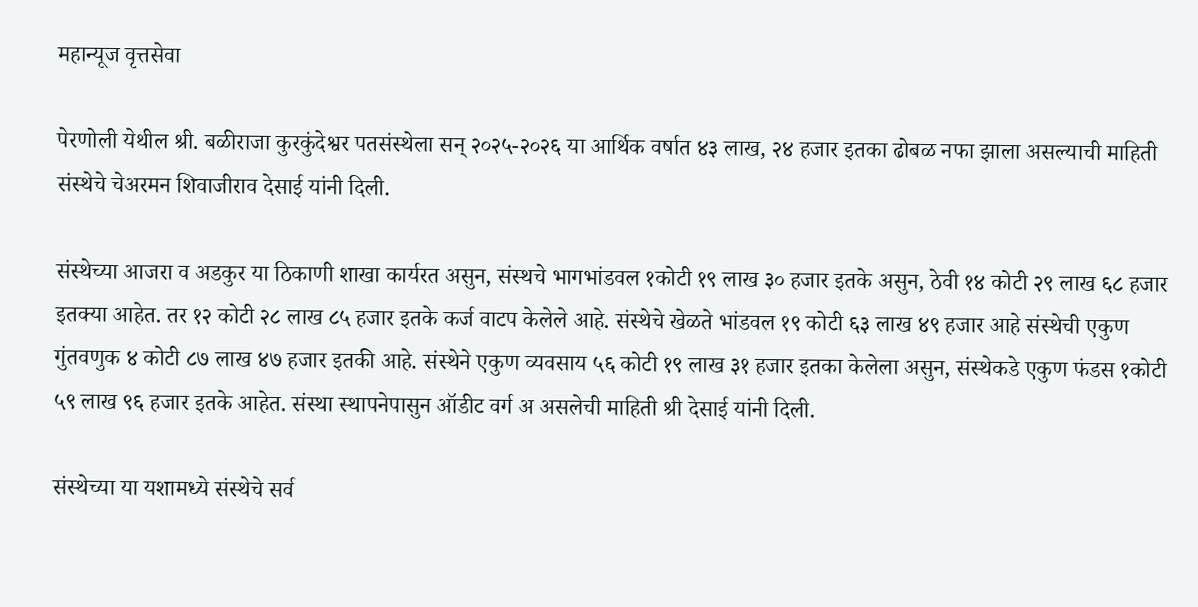महान्यूज वृत्तसेवा

पेरणोली येथील श्री. बळीराजा कुरकुंदेश्वर पतसंस्थेला सन् २०२५-२०२६ या आर्थिक वर्षात ४३ लाख, २४ हजार इतका ढोबळ नफा झाला असल्याची माहिती संस्थेचे चेअरमन शिवाजीराव देसाई यांनी दिली.

संस्थेच्या आजरा व अडकुर या ठिकाणी शाखा कार्यरत असुन, संस्थचे भागभांडवल १कोटी १९ लाख ३० हजार इतके असुन, ठेवी १४ कोटी २९ लाख ६८ हजार इतक्या आहेत. तर १२ कोटी २८ लाख ८५ हजार इतके कर्ज वाटप केलेले आहे. संस्थेचे खेळते भांडवल १९ कोटी ६३ लाख ४९ हजार आहे संस्थेची एकुण गुंतवणुक ४ कोटी ८७ लाख ४७ हजार इतकी आहे. संस्थेने एकुण व्यवसाय ५६ कोटी १९ लाख ३१ हजार इतका केलेला असुन, संस्थेकडे एकुण फंडस १कोटी ५९ लाख ९६ हजार इतके आहेत. संस्था स्थापनेपासुन ऑडीट वर्ग अ असलेची माहिती श्री देसाई यांनी दिली.

संस्थेच्या या यशामध्ये संस्थेचे सर्व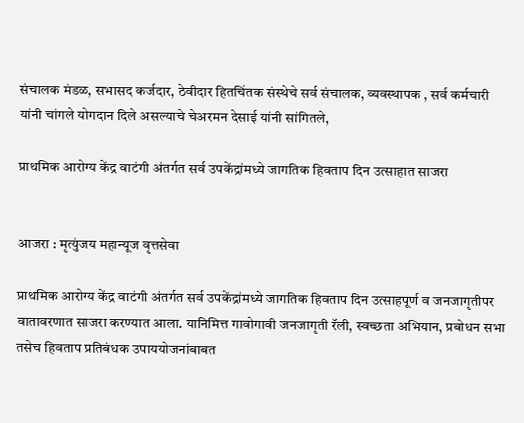संचालक मंडळ, सभासद कर्जदार, ठेवीदार हितचिंतक संस्थेचे सर्व संचालक, व्यवस्थापक , सर्व कर्मचारी यांनी चांगले योगदान दिले असल्याचे चेअरमन देसाई यांनी सांगितले,

प्राथमिक आरोग्य केंद्र वाटंगी अंतर्गत सर्व उपकेंद्रांमध्ये जागतिक हिवताप दिन उत्साहात साजरा


आजरा : मृत्युंजय महान्यूज वृत्तसेवा

प्राथमिक आरोग्य केंद्र वाटंगी अंतर्गत सर्व उपकेंद्रांमध्ये जागतिक हिवताप दिन उत्साहपूर्ण व जनजागृतीपर वातावरणात साजरा करण्यात आला. यानिमित्त गावोगावी जनजागृती रॅली, स्वच्छता अभियान, प्रबोधन सभा तसेच हिवताप प्रतिबंधक उपाययोजनांबाबत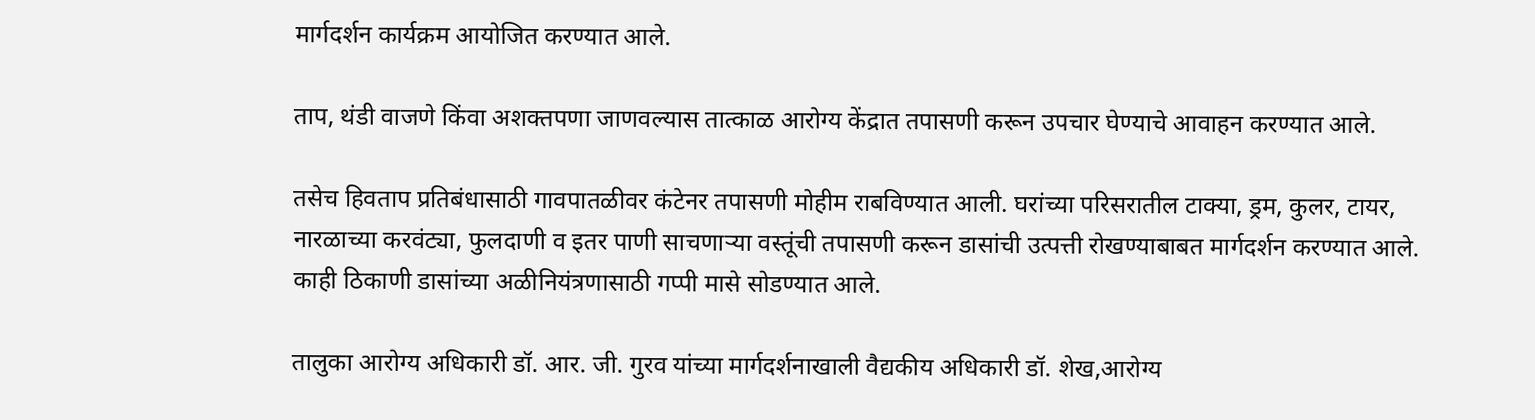मार्गदर्शन कार्यक्रम आयोजित करण्यात आले.

ताप, थंडी वाजणे किंवा अशक्तपणा जाणवल्यास तात्काळ आरोग्य केंद्रात तपासणी करून उपचार घेण्याचे आवाहन करण्यात आले.

तसेच हिवताप प्रतिबंधासाठी गावपातळीवर कंटेनर तपासणी मोहीम राबविण्यात आली. घरांच्या परिसरातील टाक्या, ड्रम, कुलर, टायर, नारळाच्या करवंट्या, फुलदाणी व इतर पाणी साचणाऱ्या वस्तूंची तपासणी करून डासांची उत्पत्ती रोखण्याबाबत मार्गदर्शन करण्यात आले. काही ठिकाणी डासांच्या अळीनियंत्रणासाठी गप्पी मासे सोडण्यात आले.

तालुका आरोग्य अधिकारी डॉ. आर. जी. गुरव यांच्या मार्गदर्शनाखाली वैद्यकीय अधिकारी डॉ. शेख,आरोग्य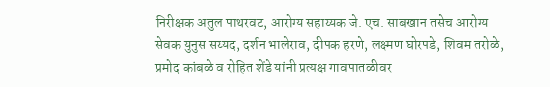निरीक्षक अतुल पाथरवट, आरोग्य सहाय्यक जे. एच. साबखान तसेच आरोग्य सेवक युनुस सय्यद, दर्शन भालेराव, दीपक हरणे, लक्ष्मण घोरपडे, शिवम तरोळे, प्रमोद कांबळे व रोहित शेंडे यांनी प्रत्यक्ष गावपातळीवर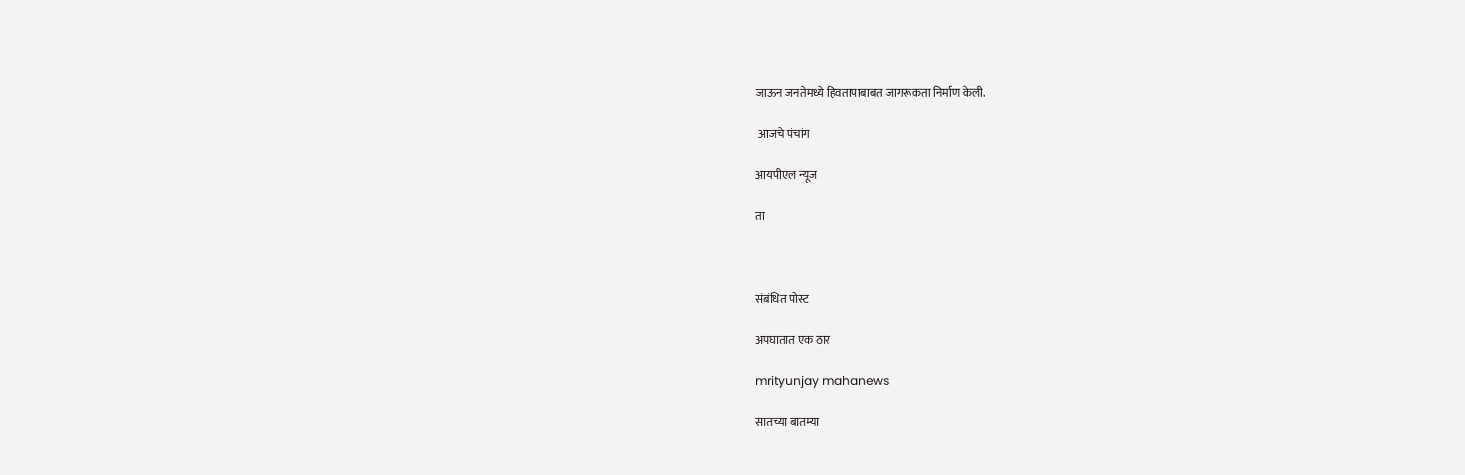जाऊन जनतेमध्ये हिवतापाबाबत जागरूकता निर्माण केली.

 आजचे पंचांग

आयपीएल न्यूज

ता



संबंधित पोस्ट

अपघातात एक ठार

mrityunjay mahanews

सातच्या बातम्या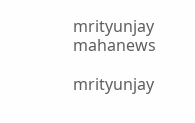mrityunjay mahanews

mrityunjay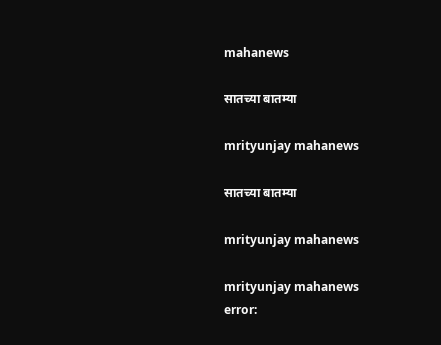mahanews

सातच्या बातम्या

mrityunjay mahanews

सातच्या बातम्या

mrityunjay mahanews

mrityunjay mahanews
error: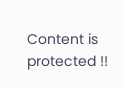Content is protected !!